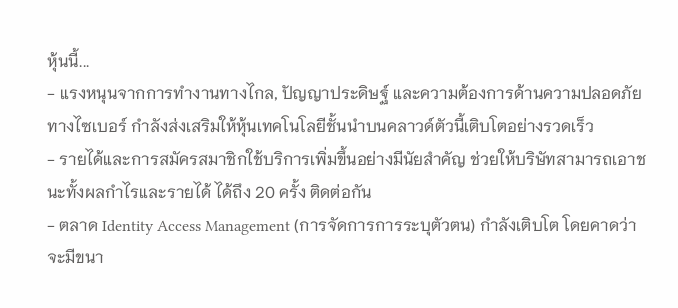หุ้นนี้...
- แรงหนุนจากการทำงานทางไกล, ปัญญาประดิษฐ์ และความต้องการด้านความปลอดภัยทางไซเบอร์ กำลังส่งเสริมให้หุ้นเทคโนโลยีชั้นนำบนคลาวด์ตัวนี้เติบโตอย่างรวดเร็ว
- รายได้และการสมัครสมาชิกใช้บริการเพิ่มขึ้นอย่างมีนัยสำคัญ ช่วยให้บริษัทสามารถเอาชนะทั้งผลกำไรและรายได้ ได้ถึง 20 ครั้ง ติดต่อกัน
- ตลาด Identity Access Management (การจัดการการระบุตัวตน) กำลังเติบโต โดยคาดว่าจะมีขนา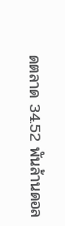ดตลาด 34.52 พันล้านดอล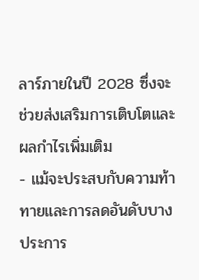ลาร์ภายในปี 2028 ซึ่งจะช่วยส่งเสริมการเติบโตและผลกำไรเพิ่มเติม
- แม้จะประสบกับความท้าทายและการลดอันดับบางประการ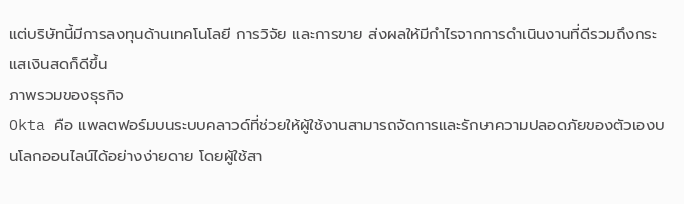แต่บริษัทนี้มีการลงทุนด้านเทคโนโลยี การวิจัย และการขาย ส่งผลให้มีกำไรจากการดำเนินงานที่ดีรวมถึงกระแสเงินสดก็ดีขึ้น
ภาพรวมของธุรกิจ
Okta คือ แพลตฟอร์มบนระบบคลาวด์ที่ช่วยให้ผู้ใช้งานสามารถจัดการและรักษาความปลอดภัยของตัวเองบนโลกออนไลน์ได้อย่างง่ายดาย โดยผู้ใช้สา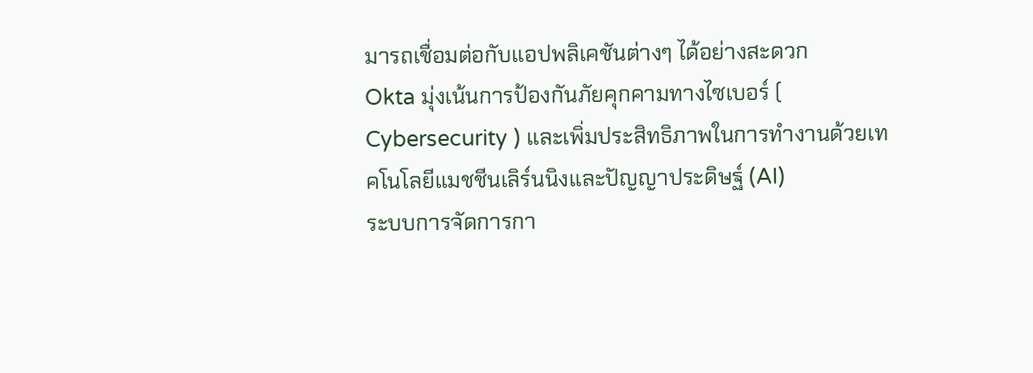มารถเชื่อมต่อกับแอปพลิเคชันต่างๆ ได้อย่างสะดวก
Okta มุ่งเน้นการป้องกันภัยคุกคามทางไซเบอร์ ( Cybersecurity ) และเพิ่มประสิทธิภาพในการทำงานด้วยเทคโนโลยีแมชชีนเลิร์นนิงและปัญญาประดิษฐ์ (AI)
ระบบการจัดการกา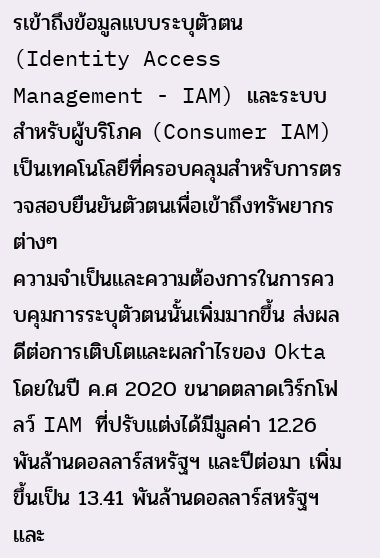รเข้าถึงข้อมูลแบบระบุตัวตน (Identity Access Management - IAM) และระบบสำหรับผู้บริโภค (Consumer IAM) เป็นเทคโนโลยีที่ครอบคลุมสำหรับการตรวจสอบยืนยันตัวตนเพื่อเข้าถึงทรัพยากรต่างๆ
ความจำเป็นและความต้องการในการควบคุมการระบุตัวตนนั้นเพิ่มมากขึ้น ส่งผลดีต่อการเติบโตและผลกำไรของ Okta
โดยในปี ค.ศ 2020 ขนาดตลาดเวิร์กโฟลว์ IAM ที่ปรับแต่งได้มีมูลค่า 12.26 พันล้านดอลลาร์สหรัฐฯ และปีต่อมา เพิ่มขึ้นเป็น 13.41 พันล้านดอลลาร์สหรัฐฯ และ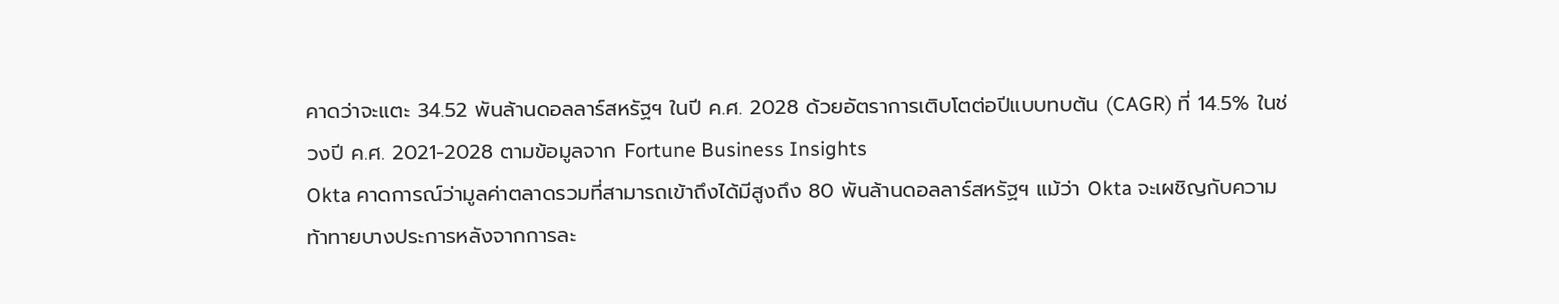คาดว่าจะแตะ 34.52 พันล้านดอลลาร์สหรัฐฯ ในปี ค.ศ. 2028 ด้วยอัตราการเติบโตต่อปีแบบทบต้น (CAGR) ที่ 14.5% ในช่วงปี ค.ศ. 2021-2028 ตามข้อมูลจาก Fortune Business Insights
Okta คาดการณ์ว่ามูลค่าตลาดรวมที่สามารถเข้าถึงได้มีสูงถึง 80 พันล้านดอลลาร์สหรัฐฯ แม้ว่า Okta จะเผชิญกับความท้าทายบางประการหลังจากการละ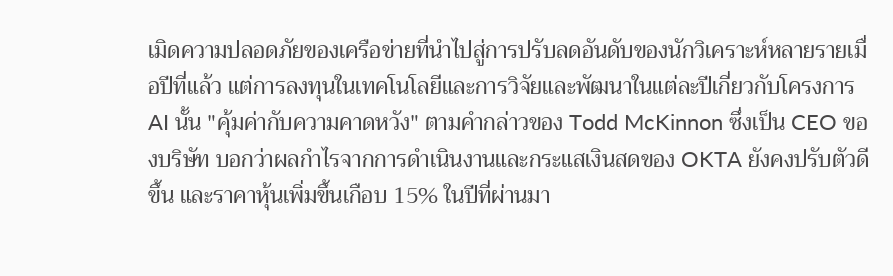เมิดความปลอดภัยของเครือข่ายที่นำไปสู่การปรับลดอันดับของนักวิเคราะห์หลายรายเมื่อปีที่แล้ว แต่การลงทุนในเทคโนโลยีและการวิจัยและพัฒนาในแต่ละปีเกี่ยวกับโครงการ AI นั้น "คุ้มค่ากับความคาดหวัง" ตามคำกล่าวของ Todd McKinnon ซึ่งเป็น CEO ของบริษัท บอกว่าผลกำไรจากการดำเนินงานและกระแสเงินสดของ OKTA ยังคงปรับตัวดีขึ้น และราคาหุ้นเพิ่มขึ้นเกือบ 15% ในปีที่ผ่านมา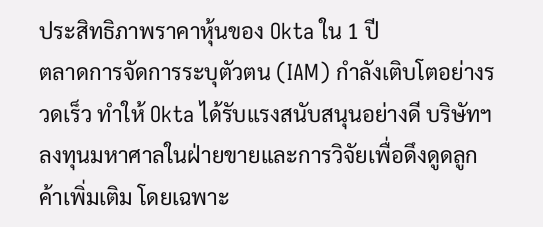ประสิทธิภาพราคาหุ้นของ Okta ใน 1 ปี
ตลาดการจัดการระบุตัวตน (IAM) กำลังเติบโตอย่างรวดเร็ว ทำให้ Okta ได้รับแรงสนับสนุนอย่างดี บริษัทฯลงทุนมหาศาลในฝ่ายขายและการวิจัยเพื่อดึงดูดลูกค้าเพิ่มเติม โดยเฉพาะ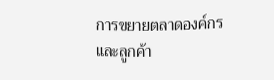การขยายตลาดองค์กรและลูกค้า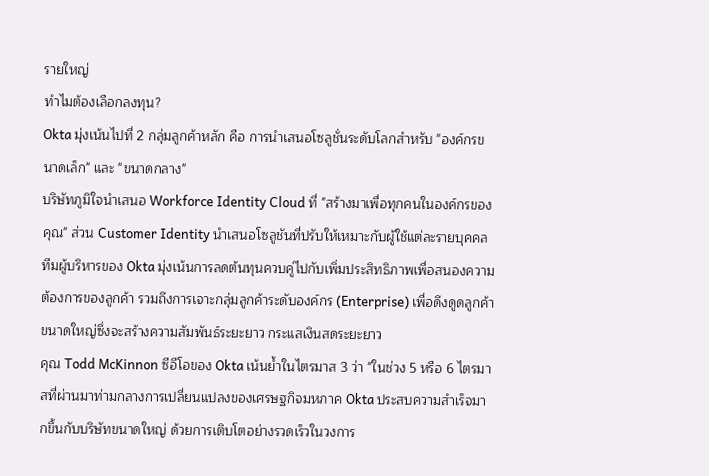รายใหญ่
ทำไมต้องเลือกลงทุน?
Okta มุ่งเน้นไปที่ 2 กลุ่มลูกค้าหลัก คือ การนำเสนอโซลูชั่นระดับโลกสำหรับ "องค์กรขนาดเล็ก" และ "ขนาดกลาง"
บริษัทภูมิใจนำเสนอ Workforce Identity Cloud ที่ "สร้างมาเพื่อทุกคนในองค์กรของคุณ" ส่วน Customer Identity นำเสนอโซลูชันที่ปรับให้เหมาะกับผู้ใช้แต่ละรายบุคคล
ทีมผู้บริหารของ Okta มุ่งเน้นการลดต้นทุนควบคู่ไปกับเพิ่มประสิทธิภาพเพื่อสนองความต้องการของลูกค้า รวมถึงการเจาะกลุ่มลูกค้าระดับองค์กร (Enterprise) เพื่อดึงดูดลูกค้าขนาดใหญ่ซึ่งจะสร้างความสัมพันธ์ระยะยาว กระแสเงินสดระยะยาว
คุณ Todd McKinnon ซีอีโอของ Okta เน้นย้ำในไตรมาส 3 ว่า "ในช่วง 5 หรือ 6 ไตรมาสที่ผ่านมาท่ามกลางการเปลี่ยนแปลงของเศรษฐกิจมหภาค Okta ประสบความสำเร็จมากขึ้นกับบริษัทขนาดใหญ่ ด้วยการเติบโตอย่างรวดเร็วในวงการ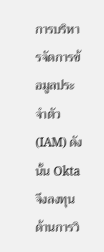การบริหารจัดการข้อมูลประจำตัว (IAM) ดังนั้น Okta จึงลงทุนด้านการวิ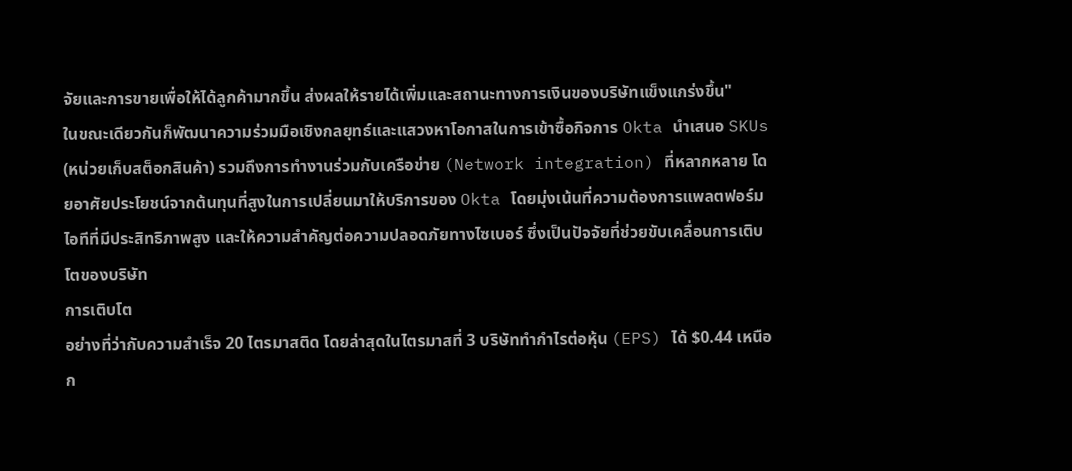จัยและการขายเพื่อให้ได้ลูกค้ามากขึ้น ส่งผลให้รายได้เพิ่มและสถานะทางการเงินของบริษัทแข็งแกร่งขึ้น"
ในขณะเดียวกันก็พัฒนาความร่วมมือเชิงกลยุทธ์และแสวงหาโอกาสในการเข้าซื้อกิจการ Okta นำเสนอ SKUs (หน่วยเก็บสต็อกสินค้า) รวมถึงการทำงานร่วมกับเครือข่าย (Network integration) ที่หลากหลาย โดยอาศัยประโยชน์จากต้นทุนที่สูงในการเปลี่ยนมาให้บริการของ Okta โดยมุ่งเน้นที่ความต้องการแพลตฟอร์มไอทีที่มีประสิทธิภาพสูง และให้ความสำคัญต่อความปลอดภัยทางไซเบอร์ ซึ่งเป็นปัจจัยที่ช่วยขับเคลื่อนการเติบโตของบริษัท
การเติบโต
อย่างที่ว่ากับความสำเร็จ 20 ไตรมาสติด โดยล่าสุดในไตรมาสที่ 3 บริษัททำกำไรต่อหุ้น (EPS) ได้ $0.44 เหนือก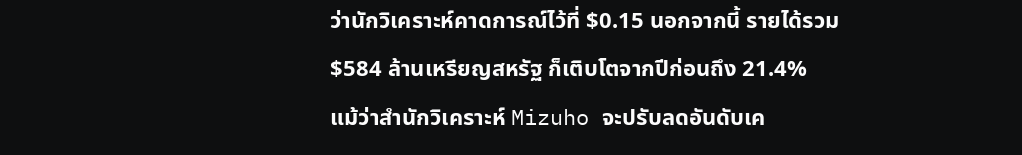ว่านักวิเคราะห์คาดการณ์ไว้ที่ $0.15 นอกจากนี้ รายได้รวม $584 ล้านเหรียญสหรัฐ ก็เติบโตจากปีก่อนถึง 21.4%
แม้ว่าสำนักวิเคราะห์ Mizuho จะปรับลดอันดับเค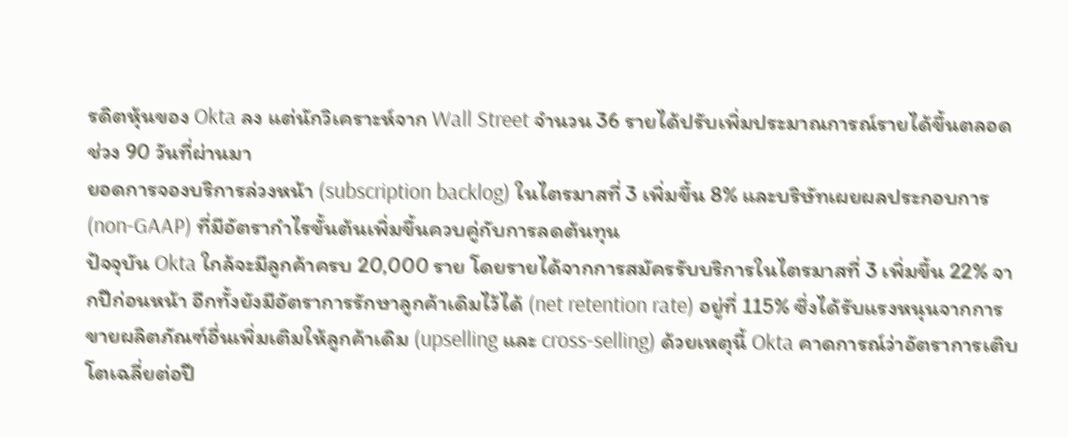รดิตหุ้นของ Okta ลง แต่นักวิเคราะห์จาก Wall Street จำนวน 36 รายได้ปรับเพิ่มประมาณการณ์รายได้ขึ้นตลอดช่วง 90 วันที่ผ่านมา
ยอดการจองบริการล่วงหน้า (subscription backlog) ในไตรมาสที่ 3 เพิ่มขึ้น 8% และบริษัทเผยผลประกอบการ (non-GAAP) ที่มีอัตรากำไรขั้นต้นเพิ่มขึ้นควบคู่กับการลดต้นทุน
ปัจจุบัน Okta ใกล้จะมีลูกค้าครบ 20,000 ราย โดยรายได้จากการสมัครรับบริการในไตรมาสที่ 3 เพิ่มขึ้น 22% จากปีก่อนหน้า อีกทั้งยังมีอัตราการรักษาลูกค้าเดิมไว้ได้ (net retention rate) อยู่ที่ 115% ซึ่งได้รับแรงหนุนจากการขายผลิตภัณฑ์อื่นเพิ่มเติมให้ลูกค้าเดิม (upselling และ cross-selling) ด้วยเหตุนี้ Okta คาดการณ์ว่าอัตราการเติบโตเฉลี่ยต่อปี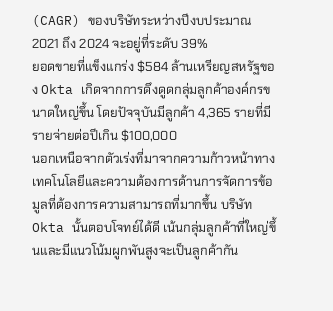(CAGR) ของบริษัทระหว่างปีงบประมาณ 2021 ถึง 2024 จะอยู่ที่ระดับ 39%
ยอดขายที่แข็งแกร่ง $584 ล้านเหรียญสหรัฐของ Okta เกิดจากการดึงดูดกลุ่มลูกค้าองค์กรขนาดใหญ่ขึ้น โดยปัจจุบันมีลูกค้า 4,365 รายที่มีรายจ่ายต่อปีเกิน $100,000
นอกเหนือจากตัวเร่งที่มาจากความก้าวหน้าทางเทคโนโลยีและความต้องการด้านการจัดการข้อมูลที่ต้องการความสามารถที่มากขึ้น บริษัท Okta นั้นตอบโจทย์ได้ดี เน้นกลุ่มลูกค้าที่ใหญ่ขึ้นและมีแนวโน้มผูกพันสูงจะเป็นลูกค้ากัน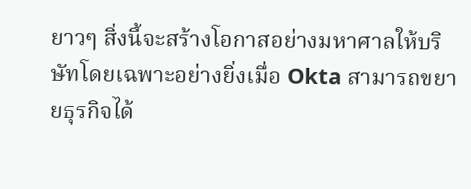ยาวๆ สิ่งนี้จะสร้างโอกาสอย่างมหาศาลให้บริษัทโดยเฉพาะอย่างยิ่งเมื่อ Okta สามารถขยายธุรกิจได้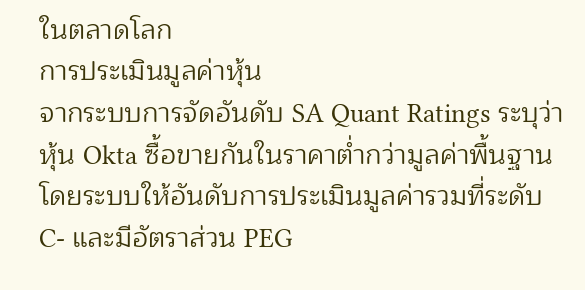ในตลาดโลก
การประเมินมูลค่าหุ้น
จากระบบการจัดอันดับ SA Quant Ratings ระบุว่าหุ้น Okta ซื้อขายกันในราคาต่ำกว่ามูลค่าพื้นฐาน โดยระบบให้อันดับการประเมินมูลค่ารวมที่ระดับ C- และมีอัตราส่วน PEG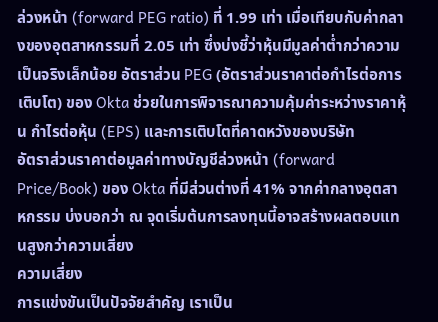ล่วงหน้า (forward PEG ratio) ที่ 1.99 เท่า เมื่อเทียบกับค่ากลางของอุตสาหกรรมที่ 2.05 เท่า ซึ่งบ่งชี้ว่าหุ้นมีมูลค่าต่ำกว่าความเป็นจริงเล็กน้อย อัตราส่วน PEG (อัตราส่วนราคาต่อกำไรต่อการเติบโต) ของ Okta ช่วยในการพิจารณาความคุ้มค่าระหว่างราคาหุ้น กำไรต่อหุ้น (EPS) และการเติบโตที่คาดหวังของบริษัท
อัตราส่วนราคาต่อมูลค่าทางบัญชีล่วงหน้า (forward Price/Book) ของ Okta ที่มีส่วนต่างที่ 41% จากค่ากลางอุตสาหกรรม บ่งบอกว่า ณ จุดเริ่มต้นการลงทุนนี้อาจสร้างผลตอบแทนสูงกว่าความเสี่ยง
ความเสี่ยง
การแข่งขันเป็นปัจจัยสำคัญ เราเป็น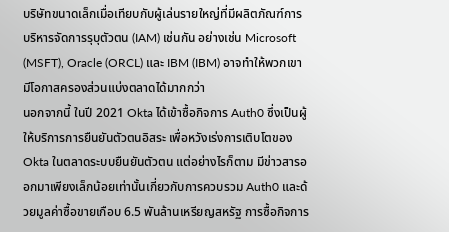บริษัทขนาดเล็กเมื่อเทียบกับผู้เล่นรายใหญ่ที่มีผลิตภัณฑ์การบริหารจัดการรุบุตัวตน (IAM) เช่นกัน อย่างเช่น Microsoft (MSFT), Oracle (ORCL) และ IBM (IBM) อาจทำให้พวกเขามีโอกาสครองส่วนแบ่งตลาดได้มากกว่า
นอกจากนี้ ในปี 2021 Okta ได้เข้าซื้อกิจการ Auth0 ซึ่งเป็นผู้ให้บริการการยืนยันตัวตนอิสระ เพื่อหวังเร่งการเติบโตของ Okta ในตลาดระบบยืนยันตัวตน แต่อย่างไรก็ตาม มีข่าวสารออกมาเพียงเล็กน้อยเท่านั้นเกี่ยวกับการควบรวม Auth0 และด้วยมูลค่าซื้อขายเกือบ 6.5 พันล้านเหรียญสหรัฐ การซื้อกิจการ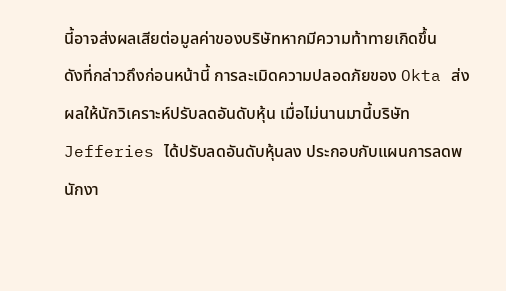นี้อาจส่งผลเสียต่อมูลค่าของบริษัทหากมีความท้าทายเกิดขึ้น
ดังที่กล่าวถึงก่อนหน้านี้ การละเมิดความปลอดภัยของ Okta ส่งผลให้นักวิเคราะห์ปรับลดอันดับหุ้น เมื่อไม่นานมานี้บริษัท Jefferies ได้ปรับลดอันดับหุ้นลง ประกอบกับแผนการลดพนักงา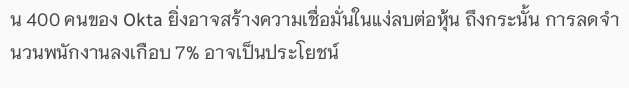น 400 คนของ Okta ยิ่งอาจสร้างความเชื่อมั่นในแง่ลบต่อหุ้น ถึงกระนั้น การลดจำนวนพนักงานลงเกือบ 7% อาจเป็นประโยชน์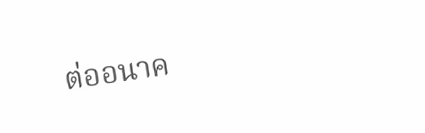ต่ออนาค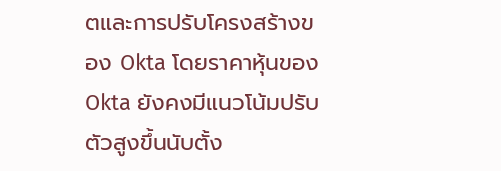ตและการปรับโครงสร้างของ Okta โดยราคาหุ้นของ Okta ยังคงมีแนวโน้มปรับตัวสูงขึ้นนับตั้ง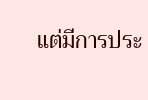แต่มีการประ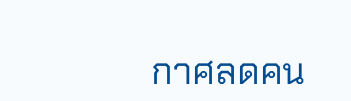กาศลดคน